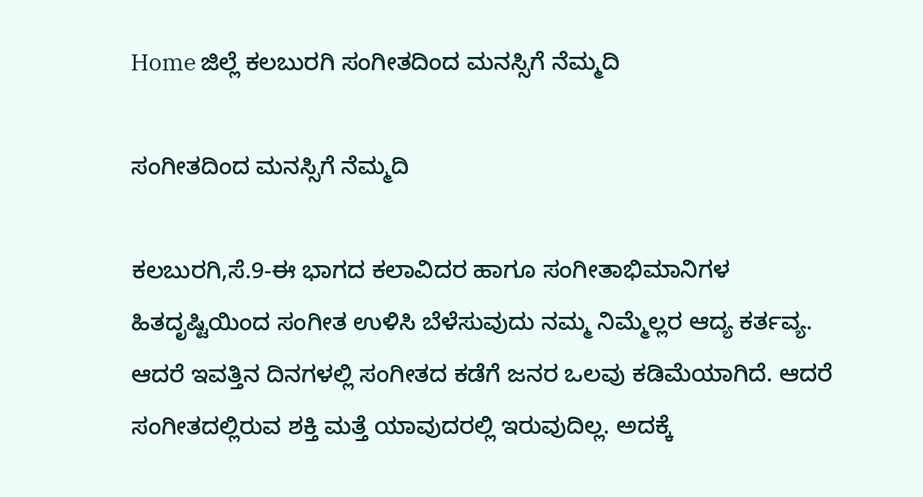Home ಜಿಲ್ಲೆ ಕಲಬುರಗಿ ಸಂಗೀತದಿಂದ ಮನಸ್ಸಿಗೆ ನೆಮ್ಮದಿ

ಸಂಗೀತದಿಂದ ಮನಸ್ಸಿಗೆ ನೆಮ್ಮದಿ

ಕಲಬುರಗಿ,ಸೆ.9-ಈ ಭಾಗದ ಕಲಾವಿದರ ಹಾಗೂ ಸಂಗೀತಾಭಿಮಾನಿಗಳ ಹಿತದೃಷ್ಟಿಯಿಂದ ಸಂಗೀತ ಉಳಿಸಿ ಬೆಳೆಸುವುದು ನಮ್ಮ ನಿಮ್ಮೆಲ್ಲರ ಆದ್ಯ ಕರ್ತವ್ಯ. ಆದರೆ ಇವತ್ತಿನ ದಿನಗಳಲ್ಲಿ ಸಂಗೀತದ ಕಡೆಗೆ ಜನರ ಒಲವು ಕಡಿಮೆಯಾಗಿದೆ. ಆದರೆ ಸಂಗೀತದಲ್ಲಿರುವ ಶಕ್ತಿ ಮತ್ತೆ ಯಾವುದರಲ್ಲಿ ಇರುವುದಿಲ್ಲ. ಅದಕ್ಕೆ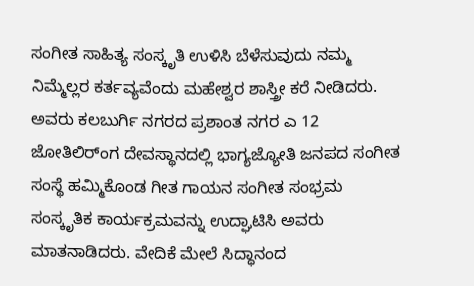ಸಂಗೀತ ಸಾಹಿತ್ಯ ಸಂಸ್ಕೃತಿ ಉಳಿಸಿ ಬೆಳೆಸುವುದು ನಮ್ಮ ನಿಮ್ಮೆಲ್ಲರ ಕರ್ತವ್ಯವೆಂದು ಮಹೇಶ್ವರ ಶಾಸ್ತ್ರೀ ಕರೆ ನೀಡಿದರು.
ಅವರು ಕಲಬುರ್ಗಿ ನಗರದ ಪ್ರಶಾಂತ ನಗರ ಎ 12 ಜೋತಿಲಿರ್ಂಗ ದೇವಸ್ಥಾನದಲ್ಲಿ ಭಾಗ್ಯಜ್ಯೋತಿ ಜನಪದ ಸಂಗೀತ ಸಂಸ್ಥೆ ಹಮ್ಮಿಕೊಂಡ ಗೀತ ಗಾಯನ ಸಂಗೀತ ಸಂಭ್ರಮ ಸಂಸ್ಕೃತಿಕ ಕಾರ್ಯಕ್ರಮವನ್ನು ಉದ್ಘಾಟಿಸಿ ಅವರು ಮಾತನಾಡಿದರು. ವೇದಿಕೆ ಮೇಲೆ ಸಿದ್ಧಾನಂದ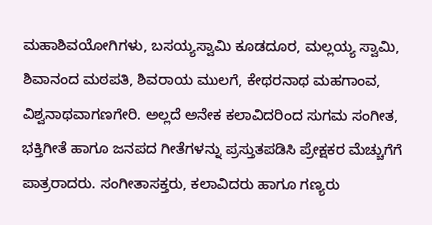ಮಹಾಶಿವಯೋಗಿಗಳು, ಬಸಯ್ಯಸ್ವಾಮಿ ಕೂಡದೂರ, ಮಲ್ಲಯ್ಯ ಸ್ವಾಮಿ, ಶಿವಾನಂದ ಮಠಪತಿ, ಶಿವರಾಯ ಮುಲಗೆ, ಕೇಥರನಾಥ ಮಹಗಾಂವ, ವಿಶ್ವನಾಥವಾಗಣಗೇರಿ. ಅಲ್ಲದೆ ಅನೇಕ ಕಲಾವಿದರಿಂದ ಸುಗಮ ಸಂಗೀತ, ಭಕ್ತಿಗೀತೆ ಹಾಗೂ ಜನಪದ ಗೀತೆಗಳನ್ನು ಪ್ರಸ್ತುತಪಡಿಸಿ ಪ್ರೇಕ್ಷಕರ ಮೆಚ್ಚುಗೆಗೆ ಪಾತ್ರರಾದರು. ಸಂಗೀತಾಸಕ್ತರು, ಕಲಾವಿದರು ಹಾಗೂ ಗಣ್ಯರು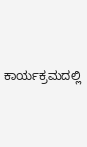ಕಾರ್ಯಕ್ರಮದಲ್ಲಿ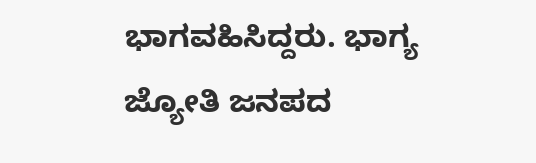ಭಾಗವಹಿಸಿದ್ದರು. ಭಾಗ್ಯ ಜ್ಯೋತಿ ಜನಪದ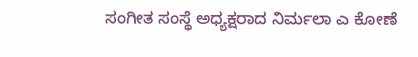ಸಂಗೀತ ಸಂಸ್ಥೆ ಅಧ್ಯಕ್ಷರಾದ ನಿರ್ಮಲಾ ಎ ಕೋಣೆ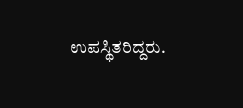ಉಪಸ್ಥಿತರಿದ್ದರು.